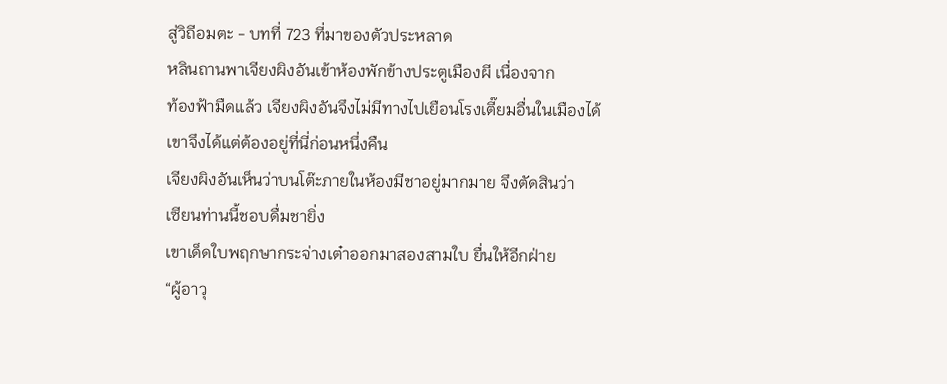สู่วิถีอมตะ - บทที่ 723 ที่มาของตัวประหลาด
หลินถานพาเจียงผิงอันเข้าห้องพักข้างประตูเมืองผี เนื่องจาก
ท้องฟ้ามืดแล้ว เจียงผิงอันจึงไม่มีทางไปเยือนโรงเตี๊ยมอื่นในเมืองได้
เขาจึงได้แต่ต้องอยู่ที่นี่ก่อนหนึ่งคืน
เจียงผิงอันเห็นว่าบนโต๊ะภายในห้องมีชาอยู่มากมาย จึงตัดสินว่า
เซียนท่านนี้ชอบดื่มชายิ่ง
เขาเด็ดใบพฤกษากระจ่างเต๋าออกมาสองสามใบ ยื่นให้อีกฝ่าย
“ผู้อาวุ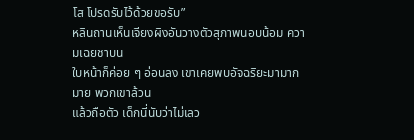โส โปรดรับไว้ด้วยขอรับ”
หลินถานเห็นเจียงผิงอันวางตัวสุภาพนอบน้อม ความเฉยชาบน
ใบหน้าก็ค่อย ๆ อ่อนลง เขาเคยพบอัจฉริยะมามากมาย พวกเขาล้วน
แล้วถือตัว เด็กนี่นับว่าไม่เลว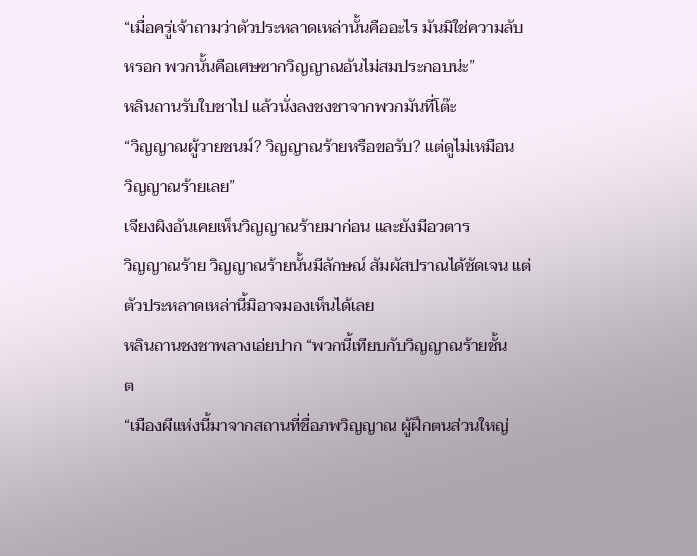“เมื่อครู่เจ้าถามว่าตัวประหลาดเหล่านั้นคืออะไร มันมิใช่ความลับ
หรอก พวกนั้นคือเศษซากวิญญาณอันไม่สมประกอบน่ะ”
หลินถานรับใบชาไป แล้วนั่งลงชงชาจากพวกมันที่โต๊ะ
“วิญญาณผู้วายชนม์? วิญญาณร้ายหรือขอรับ? แต่ดูไม่เหมือน
วิญญาณร้ายเลย”
เจียงผิงอันเคยเห็นวิญญาณร้ายมาก่อน และยังมีอวตาร
วิญญาณร้าย วิญญาณร้ายนั้นมีลักษณ์ สัมผัสปราณได้ชัดเจน แต่
ตัวประหลาดเหล่านี้มิอาจมองเห็นได้เลย
หลินถานชงชาพลางเอ่ยปาก “พวกนี้เทียบกับวิญญาณร้ายชั้น
ต
“เมืองผีแห่งนี้มาจากสถานที่ชื่อภพวิญญาณ ผู้ฝึกตนส่วนใหญ่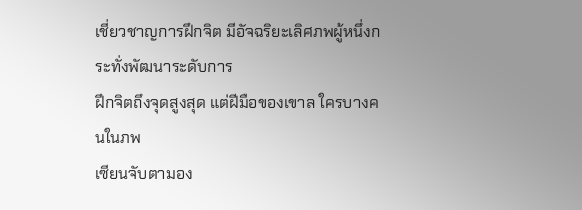เชี่ยวชาญการฝึกจิต มีอัจฉริยะเลิศภพผู้หนึ่งกระทั่งพัฒนาระดับการ
ฝึกจิตถึงจุดสูงสุด แต่ฝีมือของเขาล ใครบางคนในภพ
เซียนจับตามอง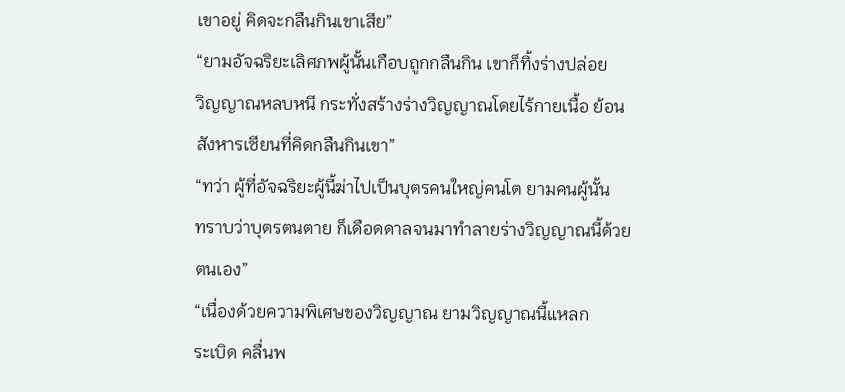เขาอยู่ คิดจะกลืนกินเขาเสีย”
“ยามอัจฉริยะเลิศภพผู้นั้นเกือบถูกกลืนกิน เขาก็ทิ้งร่างปล่อย
วิญญาณหลบหนี กระทั่งสร้างร่างวิญญาณโดยไร้กายเนื้อ ย้อน
สังหารเซียนที่คิดกลืนกินเขา”
“ทว่า ผู้ที่อัจฉริยะผู้นี้ฆ่าไปเป็นบุตรคนใหญ่คนโต ยามคนผู้นั้น
ทราบว่าบุตรตนตาย ก็เดือดดาลจนมาทำลายร่างวิญญาณนี้ด้วย
ตนเอง”
“เนื่องด้วยความพิเศษของวิญญาณ ยามวิญญาณนี้แหลก
ระเบิด คลื่นพ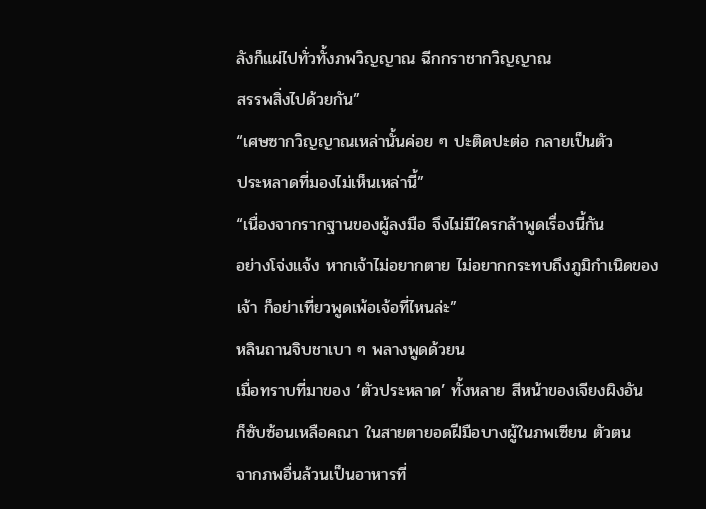ลังก็แผ่ไปทั่วทั้งภพวิญญาณ ฉีกกราชากวิญญาณ
สรรพสิ่งไปด้วยกัน”
“เศษซากวิญญาณเหล่านั้นค่อย ๆ ปะติดปะต่อ กลายเป็นตัว
ประหลาดที่มองไม่เห็นเหล่านี้”
“เนื่องจากรากฐานของผู้ลงมือ จึงไม่มีใครกล้าพูดเรื่องนี้กัน
อย่างโจ่งแจ้ง หากเจ้าไม่อยากตาย ไม่อยากกระทบถึงภูมิกำเนิดของ
เจ้า ก็อย่าเที่ยวพูดเพ้อเจ้อที่ไหนล่ะ”
หลินถานจิบชาเบา ๆ พลางพูดด้วยน
เมื่อทราบที่มาของ ‘ตัวประหลาด’ ทั้งหลาย สีหน้าของเจียงผิงอัน
ก็ซับซ้อนเหลือคณา ในสายตายอดฝีมือบางผู้ในภพเซียน ตัวตน
จากภพอื่นล้วนเป็นอาหารที่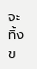จะทิ้งข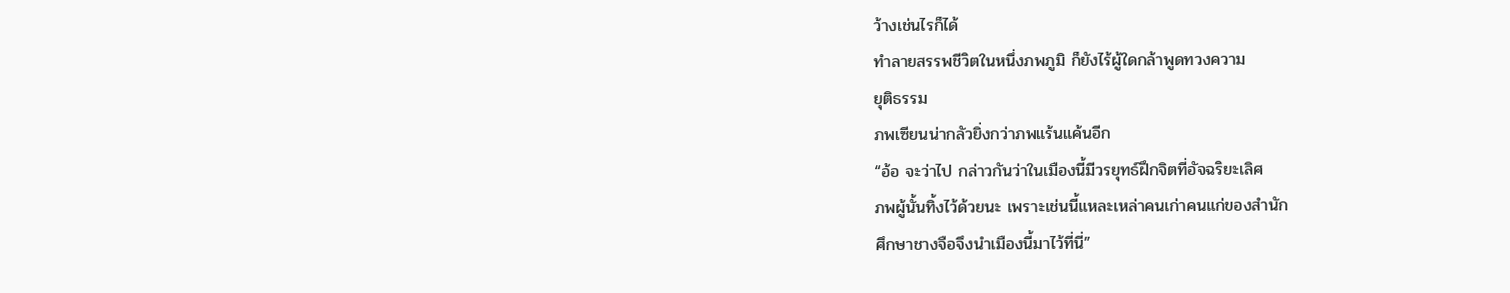ว้างเช่นไรก็ได้
ทำลายสรรพชีวิตในหนึ่งภพภูมิ ก็ยังไร้ผู้ใดกล้าพูดทวงความ
ยุติธรรม
ภพเซียนน่ากลัวยิ่งกว่าภพแร้นแค้นอีก
“อ้อ จะว่าไป กล่าวกันว่าในเมืองนี้มีวรยุทธ์ฝึกจิตที่อัจฉริยะเลิศ
ภพผู้นั้นทิ้งไว้ด้วยนะ เพราะเช่นนี้แหละเหล่าคนเก่าคนแก่ของสำนัก
ศึกษาชางจือจึงนำเมืองนี้มาไว้ที่นี่”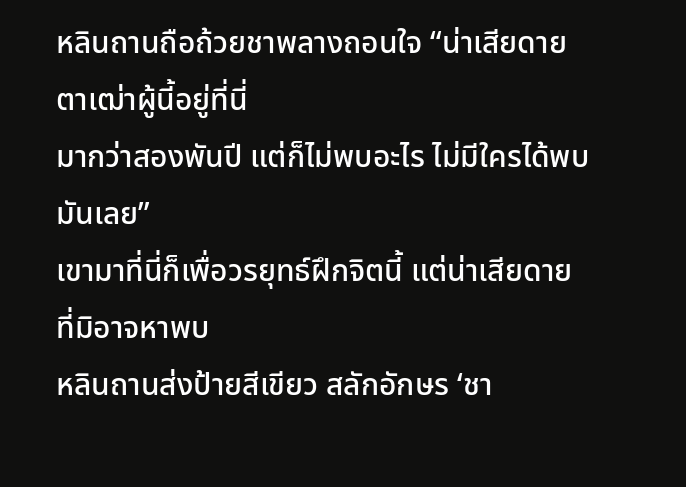หลินถานถือถ้วยชาพลางถอนใจ “น่าเสียดาย ตาเฒ่าผู้นี้อยู่ที่นี่
มากว่าสองพันปี แต่ก็ไม่พบอะไร ไม่มีใครได้พบมันเลย”
เขามาที่นี่ก็เพื่อวรยุทธ์ฝึกจิตนี้ แต่น่าเสียดายที่มิอาจหาพบ
หลินถานส่งป้ายสีเขียว สลักอักษร ‘ชา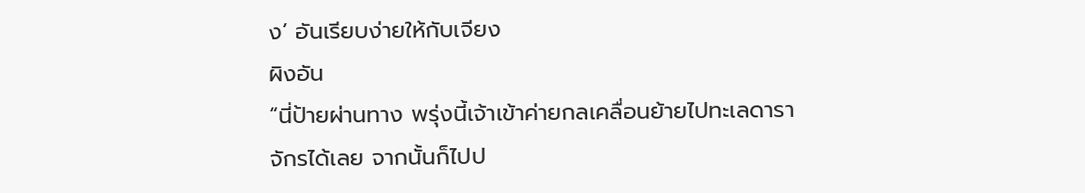ง’ อันเรียบง่ายให้กับเจียง
ผิงอัน
“นี่ป้ายผ่านทาง พรุ่งนี้เจ้าเข้าค่ายกลเคลื่อนย้ายไปทะเลดารา
จักรได้เลย จากนั้นก็ไปป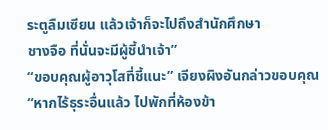ระตูลืมเซียน แล้วเจ้าก็จะไปถึงสำนักศึกษา
ชางจือ ที่นั่นจะมีผู้ชี้นำเจ้า”
“ขอบคุณผู้อาวุโสที่ชี้แนะ” เจียงผิงอันกล่าวขอบคุณ
“หากไร้ธุระอื่นแล้ว ไปพักที่ห้องข้า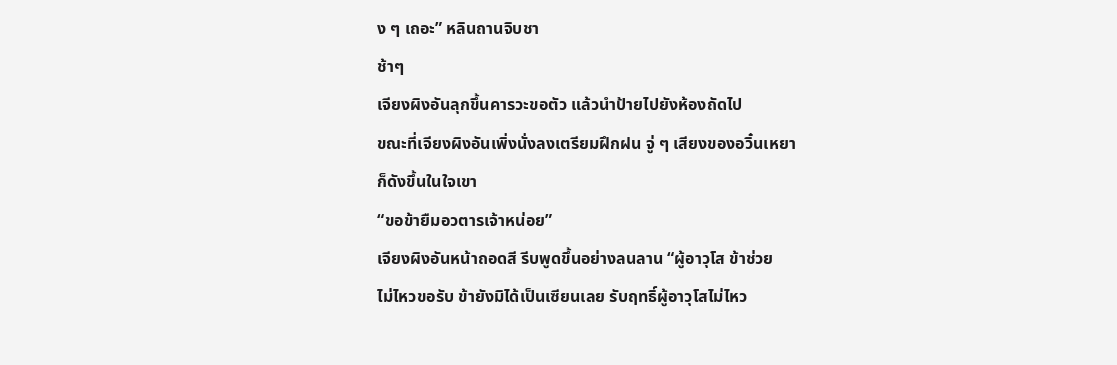ง ๆ เถอะ” หลินถานจิบชา
ช้าๆ
เจียงผิงอันลุกขึ้นคารวะขอตัว แล้วนำป้ายไปยังห้องถัดไป
ขณะที่เจียงผิงอันเพิ่งนั่งลงเตรียมฝึกฝน จู่ ๆ เสียงของอวิ๋นเหยา
ก็ดังขึ้นในใจเขา
“ขอข้ายืมอวตารเจ้าหน่อย”
เจียงผิงอันหน้าถอดสี รีบพูดขึ้นอย่างลนลาน “ผู้อาวุโส ข้าช่วย
ไม่ไหวขอรับ ข้ายังมิได้เป็นเซียนเลย รับฤทธิ์ผู้อาวุโสไม่ไหว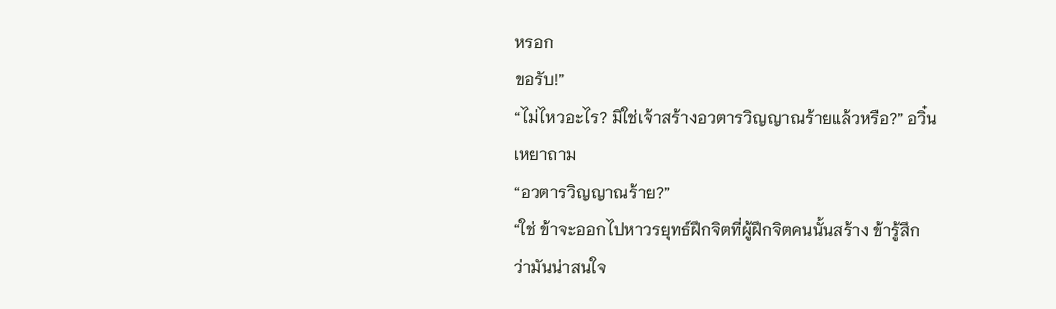หรอก
ขอรับ!”
“ไม่ไหวอะไร? มิใช่เจ้าสร้างอวตารวิญญาณร้ายแล้วหรือ?” อวิ๋น
เหยาถาม
“อวตารวิญญาณร้าย?”
“ใช่ ข้าจะออกไปหาวรยุทธ์ฝึกจิตที่ผู้ฝึกจิตคนนั้นสร้าง ข้ารู้สึก
ว่ามันน่าสนใจ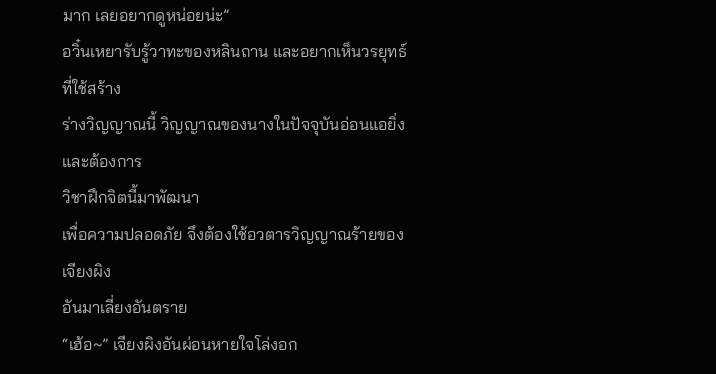มาก เลยอยากดูหน่อยน่ะ”
อวิ๋นเหยารับรู้วาทะของหลินถาน และอยากเห็นวรยุทธ์ที่ใช้สร้าง
ร่างวิญญาณนี้ วิญญาณของนางในปัจจุบันอ่อนแอยิ่ง และต้องการ
วิชาฝึกจิตนี้มาพัฒนา
เพื่อความปลอดภัย จึงต้องใช้อวตารวิญญาณร้ายของเจียงผิง
อันมาเลี่ยงอันตราย
“เฮ้อ~” เจียงผิงอันผ่อนหายใจโล่งอก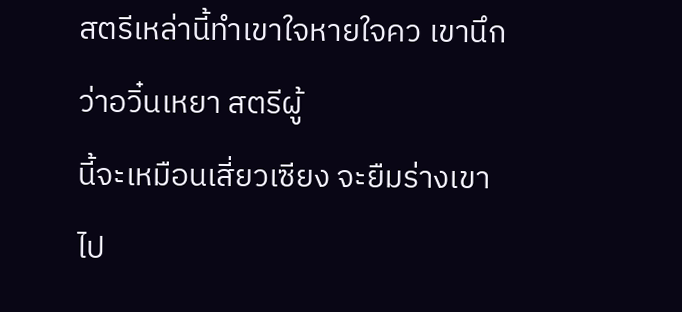สตรีเหล่านี้ทำเขาใจหายใจคว เขานึกว่าอวิ๋นเหยา สตรีผู้
นี้จะเหมือนเสี่ยวเซียง จะยืมร่างเขาไป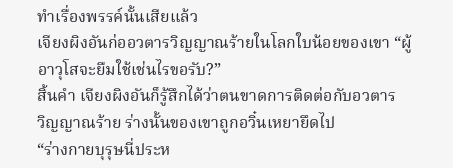ทำเรื่องพรรค์นั้นเสียแล้ว
เจียงผิงอันก่ออวตารวิญญาณร้ายในโลกใบน้อยของเขา “ผู้
อาวุโสจะยืมใช้เช่นไรขอรับ?”
สิ้นคำ เจียงผิงอันก็รู้สึกได้ว่าตนขาดการติดต่อกับอวตาร
วิญญาณร้าย ร่างนั้นของเขาถูกอวิ๋นเหยายึดไป
“ร่างกายบุรุษนี่ประห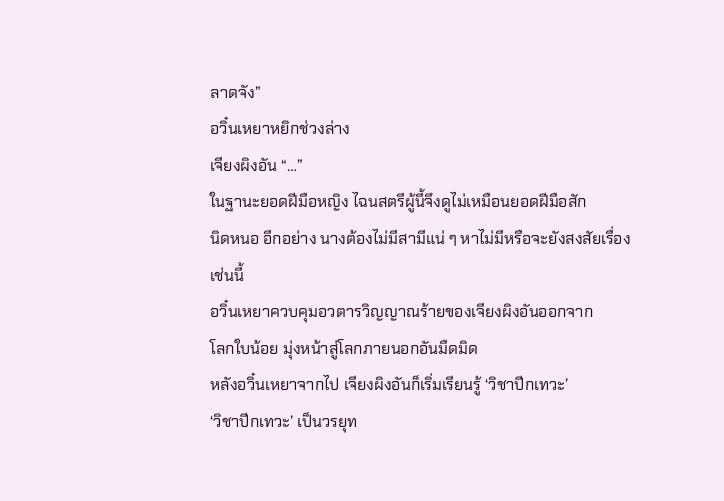ลาดจัง”
อวิ๋นเหยาหยิกช่วงล่าง
เจียงผิงอัน “…”
ในฐานะยอดฝีมือหญิง ไฉนสตรีผู้นี้จึงดูไม่เหมือนยอดฝีมือสัก
นิดหนอ อีกอย่าง นางต้องไม่มีสามีแน่ ๆ หาไม่มีหรือจะยังสงสัยเรื่อง
เช่นนี้
อวิ๋นเหยาควบคุมอวตารวิญญาณร้ายของเจียงผิงอันออกจาก
โลกใบน้อย มุ่งหน้าสู่โลกภายนอกอันมืดมิด
หลังอวิ๋นเหยาจากไป เจียงผิงอันก็เริ่มเรียนรู้ ‘วิชาปีกเทวะ’
‘วิชาปีกเทวะ’ เป็นวรยุท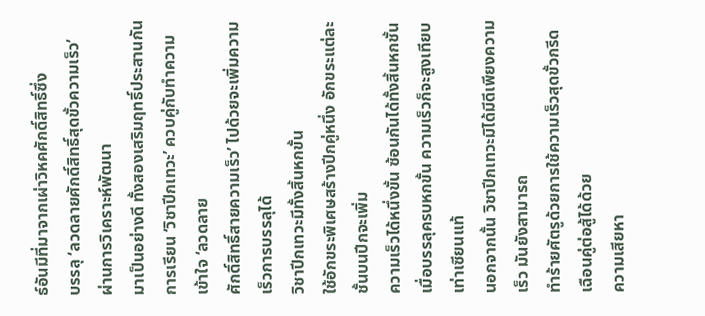ธ์อันมีที่มาจากเผ่าวิหคศักดิ์สิทธิ์ซึ่ง
บรรลุ ‘ลวดลายศักดิ์สิทธิ์สุดขั้วความเร็ว’ ผ่านการวิเคราะห์พัฒนา
มาเป็นอย่างดี ทั้งสองเสริมฤทธิ์ประสานกัน
การเรียน ‘วิชาปีกเทวะ’ ควบคู่กับทำความเข้าใจ ‘ลวดลาย
ศักดิ์สิทธิ์สายความเร็ว’ ไปด้วยจะเพิ่มความเร็วการบรรลุได้
วิชาปีกเทวะมีทั้งสิ้นหกขั้น
ใช้อักขระพิเศษสร้างปีกคู่หนึ่ง อักขระแต่ละชั้นบนปีกจะเพิ่ม
ความเร็วได้หนึ่งขั้น ซ้อนกันได้ทั้งสิ้นหกชั้น
เมื่อบรรลุครบหกขั้น ความเร็วก็จะสูงเทียบเท่าเซียนแท้
นอกจากนั้น วิชาปีกเทวะมิได้มีดีเพียงความเร็ว มันยังสามารถ
ทำร้ายศัตรูด้วยการใช้ความเร็วสุดขั้วกรีดเฉือนคู่ต่อสู้ได้ด้วย
ความเสียหา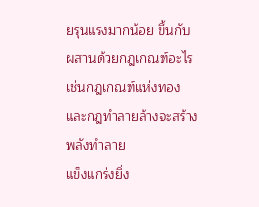ยรุนแรงมากน้อย ขึ้นกับผสานด้วยกฎเกณฑ์อะไร
เช่นกฎเกณฑ์แห่งทองและกฎทำลายล้างจะสร้างพลังทำลาย
แข็งแกร่งยิ่ง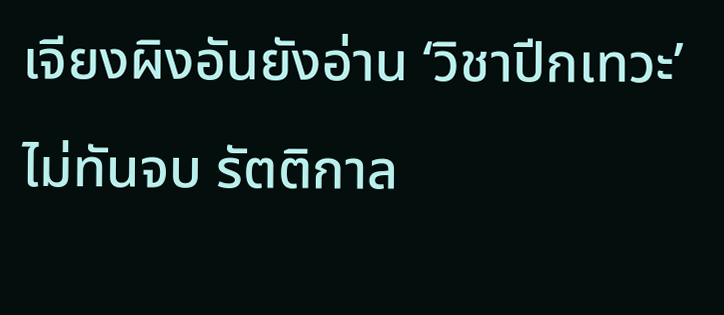เจียงผิงอันยังอ่าน ‘วิชาปีกเทวะ’ ไม่ทันจบ รัตติกาล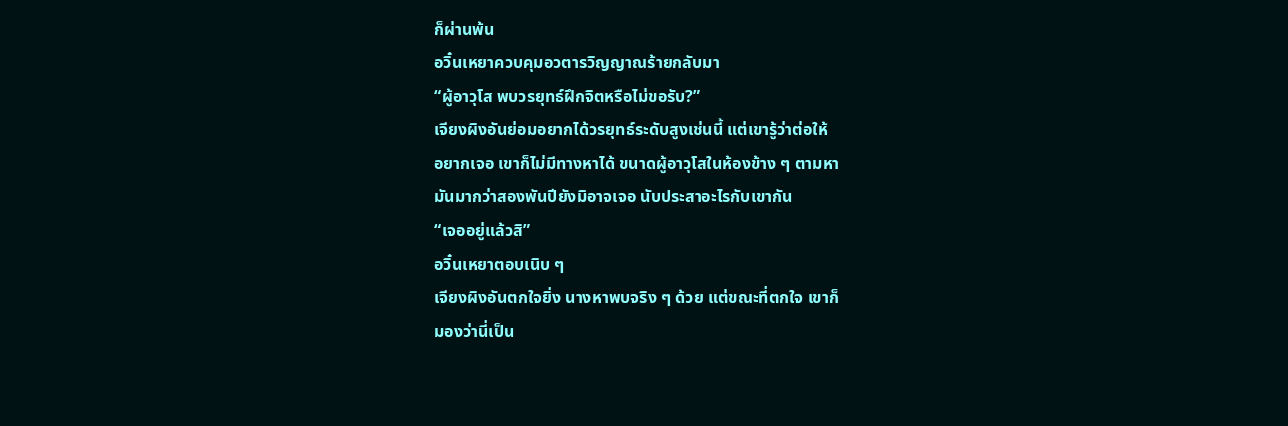ก็ผ่านพ้น
อวิ๋นเหยาควบคุมอวตารวิญญาณร้ายกลับมา
“ผู้อาวุโส พบวรยุทธ์ฝึกจิตหรือไม่ขอรับ?”
เจียงผิงอันย่อมอยากได้วรยุทธ์ระดับสูงเช่นนี้ แต่เขารู้ว่าต่อให้
อยากเจอ เขาก็ไม่มีทางหาได้ ขนาดผู้อาวุโสในห้องข้าง ๆ ตามหา
มันมากว่าสองพันปียังมิอาจเจอ นับประสาอะไรกับเขากัน
“เจออยู่แล้วสิ”
อวิ๋นเหยาตอบเนิบ ๆ
เจียงผิงอันตกใจยิ่ง นางหาพบจริง ๆ ด้วย แต่ขณะที่ตกใจ เขาก็
มองว่านี่เป็น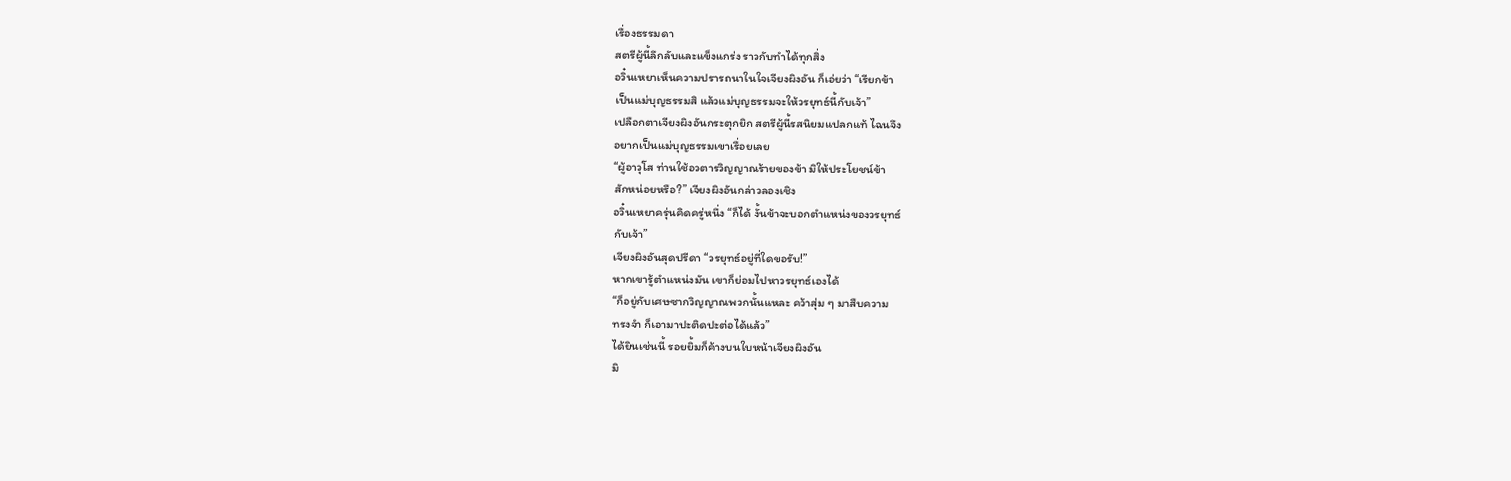เรื่องธรรมดา
สตรีผู้นี้ลึกลับและแข็งแกร่ง ราวกับทำได้ทุกสิ่ง
อวิ๋นเหยาเห็นความปรารถนาในใจเจียงผิงอัน ก็เอ่ยว่า “เรียกข้า
เป็นแม่บุญธรรมสิ แล้วแม่บุญธรรมจะให้วรยุทธ์นี้กับเจ้า”
เปลือกตาเจียงผิงอันกระตุกยิก สตรีผู้นี้รสนิยมแปลกแท้ ไฉนจึง
อยากเป็นแม่บุญธรรมเขาเรื่อยเลย
“ผู้อาวุโส ท่านใช้อวตารวิญญาณร้ายของข้า มิให้ประโยชน์ข้า
สักหน่อยหรือ?” เจียงผิงอันกล่าวลองเชิง
อวิ๋นเหยาครุ่นคิดครู่หนึ่ง “ก็ได้ งั้นข้าจะบอกตำแหน่งของวรยุทธ์
กับเจ้า”
เจียงผิงอันสุดปรีดา “วรยุทธ์อยู่ที่ใดขอรับ!”
หากเขารู้ตำแหน่งมัน เขาก็ย่อมไปหาวรยุทธ์เองได้
“ก็อยู่กับเศษซากวิญญาณพวกนั้นแหละ คว้าสุ่ม ๆ มาสืบความ
ทรงจำ ก็เอามาปะติดปะต่อได้แล้ว”
ได้ยินเช่นนี้ รอยยิ้มก็ค้างบนใบหน้าเจียงผิงอัน
มิ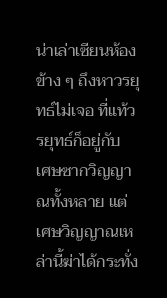น่าเล่าเซียนห้องข้าง ๆ ถึงหาวรยุทธ์ไม่เจอ ที่แท้วรยุทธ์ก็อยู่กับ
เศษซากวิญญาณทั้งหลาย แต่เศษวิญญาณเหล่านี้ฆ่าได้กระทั่ง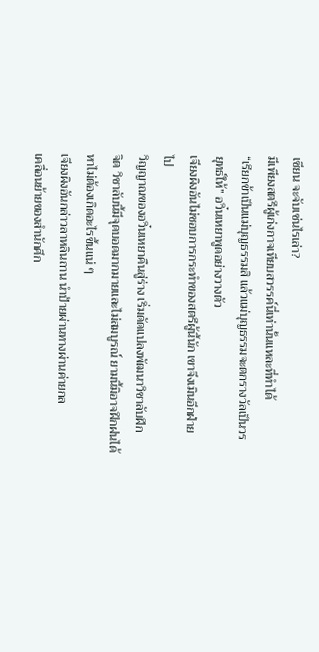เซียน จะจับเช่นไรเล่า?
มีเพียงสตรีผู้เก่งกาจเทียบสวรรค์นี่เท่านั้นแหละที่ทำได้
“เรียกข้าเป็นแม่บุญธรรมสิ แล้วแม่บุญธรรมจะตกรางวัลเป็นวร
ยุทธ์ให้” อวิ๋นเหยาพูดอย่างวางตัว
เจียงผิงอันไม่ชอบการกระทำของสตรีผู้นี้นัก เขาจึงเมินอีกฝ่าย
ไป
วิญญาณของอวิ๋นเหยาคืนสู่ร่าง เริ่มดัดแปลงพัฒนาวิชาลับฝึก
จิต วิชาลับนี้มีจุดบอดมากมายและไม่สมบูรณ์ ยามนี้มิอาจฝึกฝนได้
หาไม่ต้องเกิดอะไรขึ้นแน่ ๆ
เจียงผิงอันกล่าวลาหลินถาน นำป้ายผ่านทางผ่านค่ายกล
เคลื่อนย้ายของสำนักศึก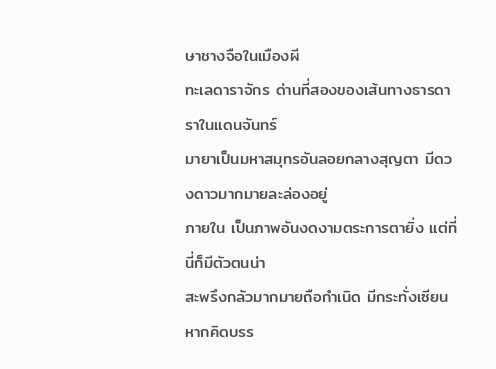ษาชางจือในเมืองผี
ทะเลดาราจักร ด่านที่สองของเส้นทางธารดาราในแดนจันทร์
มายาเป็นมหาสมุทรอันลอยกลางสุญตา มีดวงดาวมากมายละล่องอยู่
ภายใน เป็นภาพอันงดงามตระการตายิ่ง แต่ที่นี่ก็มีตัวตนน่า
สะพรึงกลัวมากมายถือกำเนิด มีกระทั่งเซียน
หากคิดบรร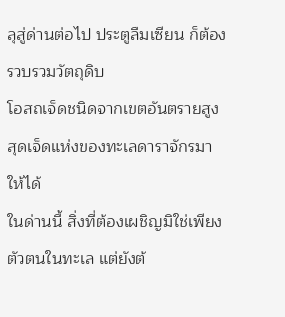ลุสู่ด่านต่อไป ประตูลืมเซียน ก็ต้องรวบรวมวัตถุดิบ
โอสถเจ็ดชนิดจากเขตอันตรายสูงสุดเจ็ดแห่งของทะเลดาราจักรมา
ให้ได้
ในด่านนี้ สิ่งที่ต้องเผชิญมิใช่เพียงตัวตนในทะเล แต่ยังต้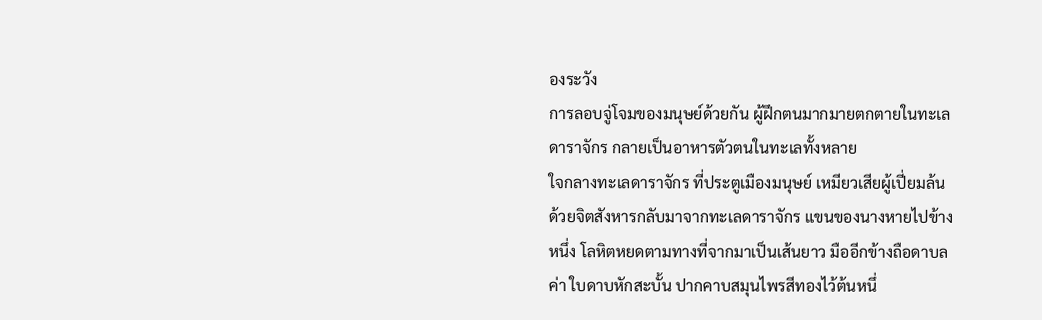องระวัง
การลอบจู่โจมของมนุษย์ด้วยกัน ผู้ฝึกตนมากมายตกตายในทะเล
ดาราจักร กลายเป็นอาหารตัวตนในทะเลทั้งหลาย
ใจกลางทะเลดาราจักร ที่ประตูเมืองมนุษย์ เหมียวเสียผู้เปี่ยมล้น
ด้วยจิตสังหารกลับมาจากทะเลดาราจักร แขนของนางหายไปข้าง
หนึ่ง โลหิตหยดตามทางที่จากมาเป็นเส้นยาว มืออีกข้างถือดาบล
ค่า ใบดาบหักสะบั้น ปากคาบสมุนไพรสีทองไว้ต้นหนึ่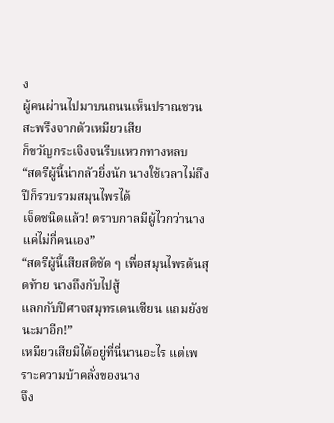ง
ผู้คนผ่านไปมาบนถนนเห็นปราณชวนสะพรึงจากตัวเหมียวเสีย
ก็ขวัญกระเจิงจนรีบแหวกทางหลบ
“สตรีผู้นี้น่ากลัวยิ่งนัก นางใช้เวลาไม่ถึงปีก็รวบรวมสมุนไพรได้
เจ็ดชนิดแล้ว! ตราบกาลมีผู้ไวกว่านางแค่ไม่กี่คนเอง”
“สตรีผู้นี้เสียสติชัด ๆ เพื่อสมุนไพรต้นสุดท้าย นางถึงกับไปสู้
แลกกับปีศาจสมุทรเดนเซียน แถมยังชนะมาอีก!”
เหมียวเสียมิได้อยู่ที่นี่นานอะไร แต่เพราะความบ้าคลั่งของนาง
จึง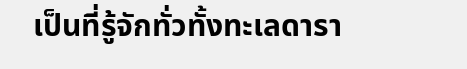เป็นที่รู้จักทั่วทั้งทะเลดารา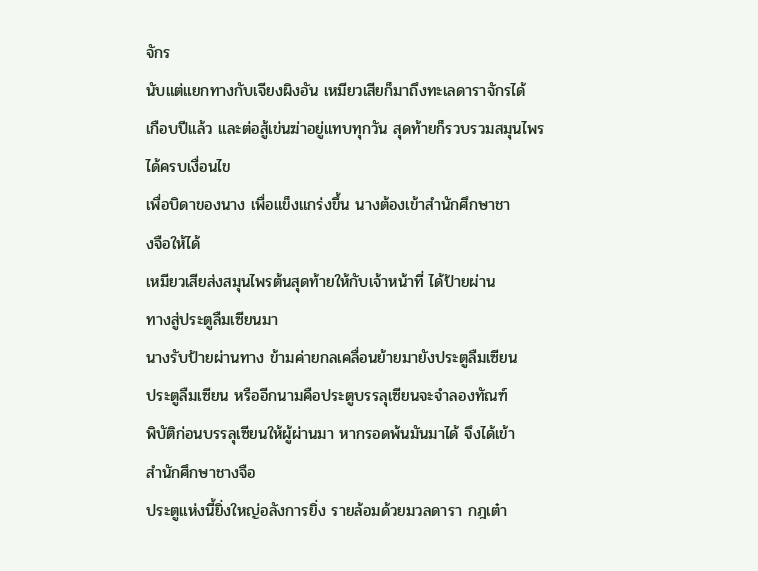จักร
นับแต่แยกทางกับเจียงผิงอัน เหมียวเสียก็มาถึงทะเลดาราจักรได้
เกือบปีแล้ว และต่อสู้เข่นฆ่าอยู่แทบทุกวัน สุดท้ายก็รวบรวมสมุนไพร
ได้ครบเงื่อนไข
เพื่อบิดาของนาง เพื่อแข็งแกร่งขึ้น นางต้องเข้าสำนักศึกษาชา
งจือให้ได้
เหมียวเสียส่งสมุนไพรต้นสุดท้ายให้กับเจ้าหน้าที่ ได้ป้ายผ่าน
ทางสู่ประตูลืมเซียนมา
นางรับป้ายผ่านทาง ข้ามค่ายกลเคลื่อนย้ายมายังประตูลืมเซียน
ประตูลืมเซียน หรืออีกนามคือประตูบรรลุเซียนจะจำลองทัณฑ์
พิบัติก่อนบรรลุเซียนให้ผู้ผ่านมา หากรอดพ้นมันมาได้ จึงได้เข้า
สำนักศึกษาชางจือ
ประตูแห่งนี้ยิ่งใหญ่อลังการยิ่ง รายล้อมด้วยมวลดารา กฎเต๋า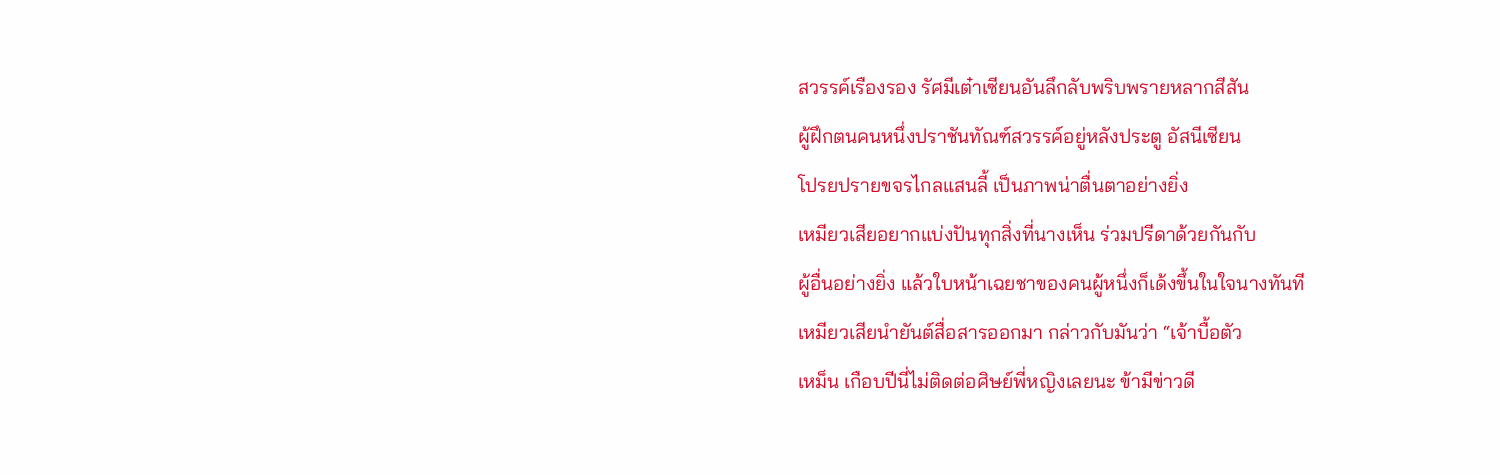สวรรค์เรืองรอง รัศมีเต๋าเซียนอันลึกลับพริบพรายหลากสีสัน
ผู้ฝึกตนคนหนึ่งปราชันทัณฑ์สวรรค์อยู่หลังประตู อัสนีเซียน
โปรยปรายขจรไกลแสนลี้ เป็นภาพน่าตื่นตาอย่างยิ่ง
เหมียวเสียอยากแบ่งปันทุกสิ่งที่นางเห็น ร่วมปรีดาด้วยกันกับ
ผู้อื่นอย่างยิ่ง แล้วใบหน้าเฉยชาของคนผู้หนึ่งก็เด้งขึ้นในใจนางทันที
เหมียวเสียนำยันต์สื่อสารออกมา กล่าวกับมันว่า “เจ้าบื้อตัว
เหม็น เกือบปีนี่ไม่ติดต่อศิษย์พี่หญิงเลยนะ ข้ามีข่าวดี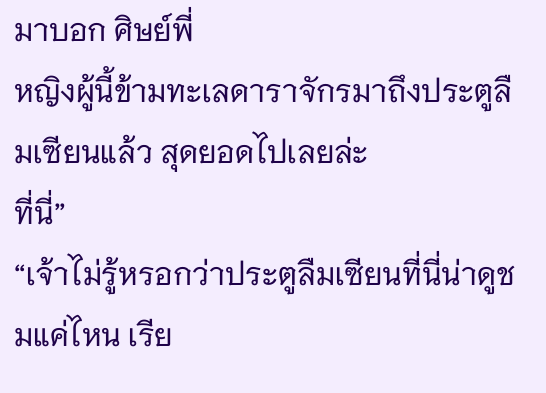มาบอก ศิษย์พี่
หญิงผู้นี้ข้ามทะเลดาราจักรมาถึงประตูลืมเซียนแล้ว สุดยอดไปเลยล่ะ
ที่นี่”
“เจ้าไม่รู้หรอกว่าประตูลืมเซียนที่นี่น่าดูชมแค่ไหน เรีย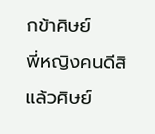กข้าศิษย์
พี่หญิงคนดีสิ แล้วศิษย์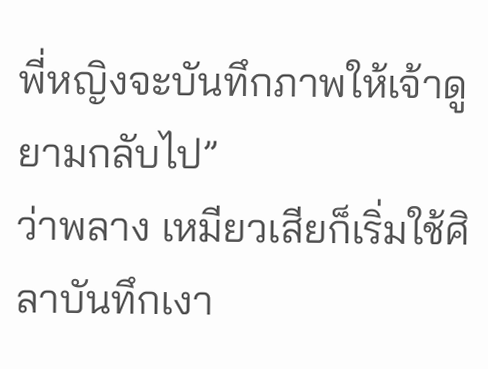พี่หญิงจะบันทึกภาพให้เจ้าดูยามกลับไป”
ว่าพลาง เหมียวเสียก็เริ่มใช้ศิลาบันทึกเงา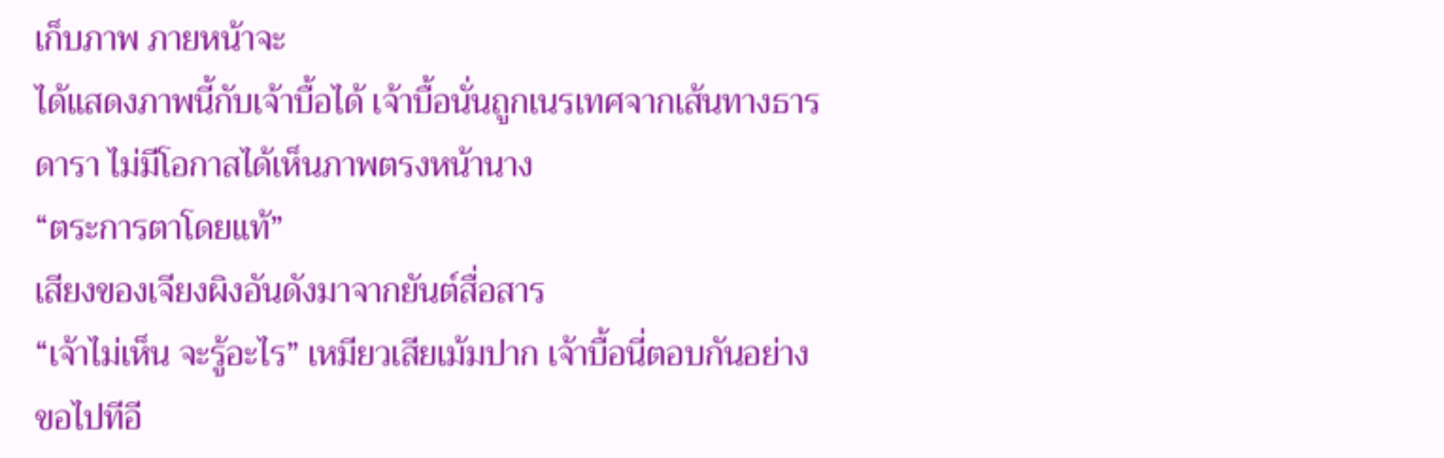เก็บภาพ ภายหน้าจะ
ได้แสดงภาพนี้กับเจ้าบื้อได้ เจ้าบื้อนั่นถูกเนรเทศจากเส้นทางธาร
ดารา ไม่มีโอกาสได้เห็นภาพตรงหน้านาง
“ตระการตาโดยแท้”
เสียงของเจียงผิงอันดังมาจากยันต์สื่อสาร
“เจ้าไม่เห็น จะรู้อะไร” เหมียวเสียเม้มปาก เจ้าบื้อนี่ตอบกันอย่าง
ขอไปทีอี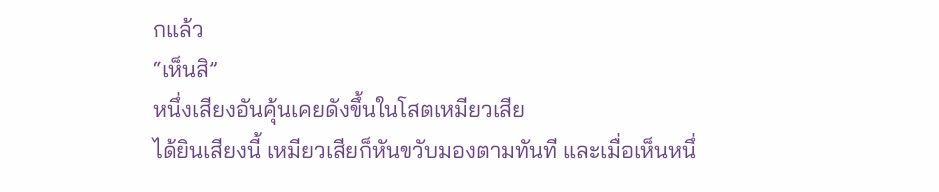กแล้ว
“เห็นสิ”
หนึ่งเสียงอันคุ้นเคยดังขึ้นในโสตเหมียวเสีย
ได้ยินเสียงนี้ เหมียวเสียก็หันขวับมองตามทันที และเมื่อเห็นหนึ่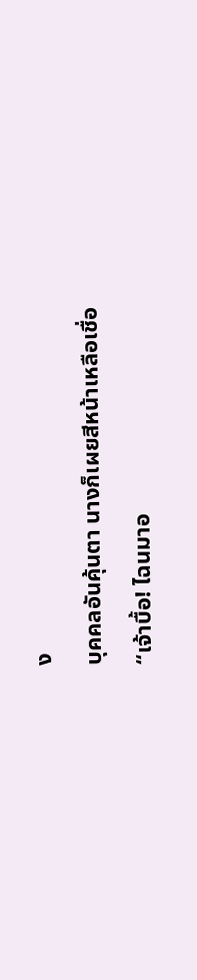ง
บุคคลอันคุ้นตา นางก็เผยสีหน้าเหลือเชื่อ
“เจ้าบื้อ! ไฉนมาอ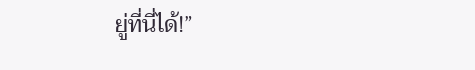ยู่ที่นี่ได้!”